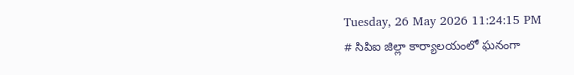Tuesday, 26 May 2026 11:24:15 PM
# సిపిఐ జిల్లా కార్యాలయంలో ఘనంగా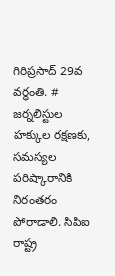గిరిప్రసాద్ 29వ వర్ధంతి. # జర్నలిస్టుల హక్కుల రక్షణకు, సమస్యల పరిష్కారానికి నిరంతరం పోరాడాలి. సిపిఐ రాష్ట్ర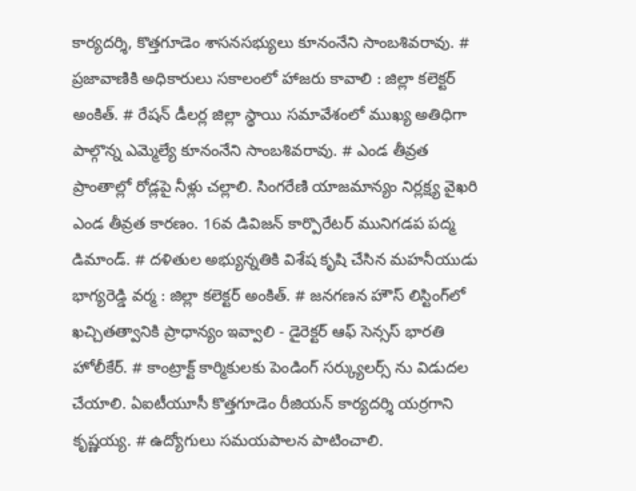కార్యదర్శి, కొత్తగూడెం శాసనసభ్యులు కూనంనేని సాంబశివరావు. # ప్రజావాణికి అధికారులు సకాలంలో హాజరు కావాలి : జిల్లా కలెక్టర్ అంకిత్. # రేషన్ డీలర్ల జిల్లా స్థాయి సమావేశంలో ముఖ్య అతిధిగా పాల్గొన్న ఎమ్మెల్యే కూనంనేని సాంబశివరావు. # ఎండ తీవ్రత ప్రాంతాల్లో రోడ్లపై నీళ్లు చల్లాలి. సింగరేణి యాజమాన్యం నిర్లక్ష్య వైఖరి ఎండ తీవ్రత కారణం. 16వ డివిజన్ కార్పొరేటర్ మునిగడప పద్మ డిమాండ్. # దళితుల అభ్యున్నతికి విశేష కృషి చేసిన మహనీయుడు భాగ్యరెడ్డి వర్మ : జిల్లా కలెక్టర్ అంకిత్. # జనగణన హౌస్ లిస్టింగ్‌లో ఖచ్చితత్వానికి ప్రాధాన్యం ఇవ్వాలి - డైరెక్టర్ ఆఫ్ సెన్సస్ భారతి హోలీకేర్. # కాంట్రాక్ట్ కార్మికులకు పెండింగ్ సర్క్యులర్స్ ను విడుదల చేయాలి. ఏఐటీయూసీ కొత్తగూడెం రీజియన్ కార్యదర్శి యర్రగాని కృష్ణయ్య. # ఉద్యోగులు సమయపాలన పాటించాలి.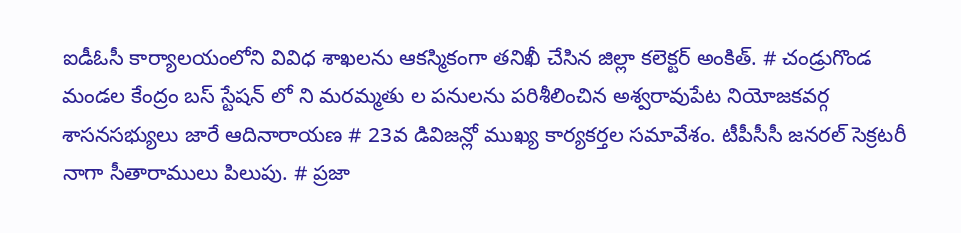ఐడీఓసీ కార్యాలయంలోని వివిధ శాఖలను ఆకస్మికంగా తనిఖీ చేసిన జిల్లా కలెక్టర్ అంకిత్. # చండ్రుగొండ మండల కేంద్రం బస్ స్టేషన్ లో ని మరమ్మతు ల పనులను పరిశీలించిన అశ్వరావుపేట నియోజకవర్గ శాసనసభ్యులు జారే ఆదినారాయణ # 23వ డివిజన్లో ముఖ్య కార్యకర్తల సమావేశం. టీపీసీసీ జనరల్ సెక్రటరీ నాగా సీతారాములు పిలుపు. # ప్రజా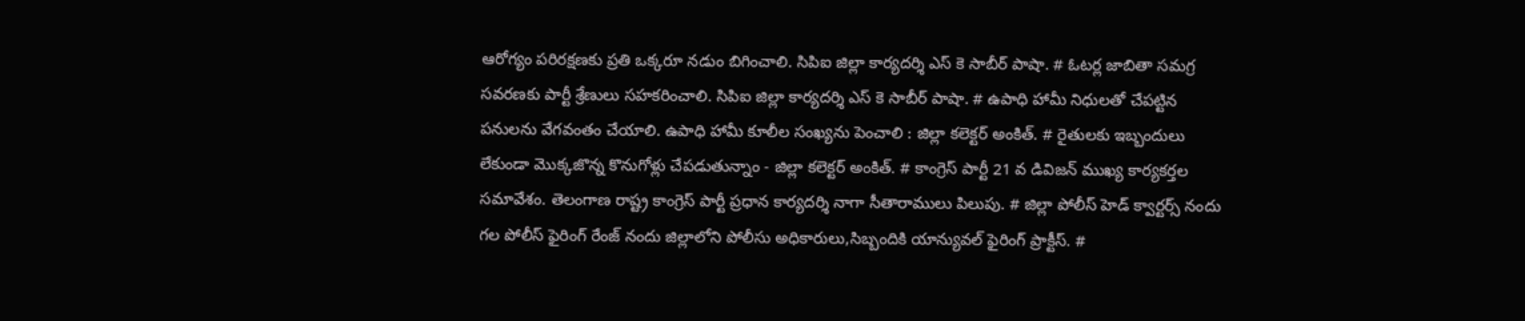ఆరోగ్యం పరిరక్షణకు ప్రతి ఒక్కరూ నడుం బిగించాలి. సిపిఐ జిల్లా కార్యదర్శి ఎస్ కె సాబీర్ పాషా. # ఓటర్ల జాబితా సమగ్ర సవరణకు పార్టీ శ్రేణులు సహకరించాలి. సిపిఐ జిల్లా కార్యదర్శి ఎస్ కె సాబీర్ పాషా. # ఉపాధి హామీ నిధులతో చేపట్టిన పనులను వేగవంతం చేయాలి. ఉపాధి హామీ కూలీల సంఖ్యను పెంచాలి : జిల్లా కలెక్టర్ అంకిత్. # రైతులకు ఇబ్బందులు లేకుండా మొక్కజొన్న కొనుగోళ్లు చేపడుతున్నాం - జిల్లా కలెక్టర్ అంకిత్. # కాంగ్రెస్ పార్టీ 21 వ డివిజన్ ముఖ్య కార్యకర్తల సమావేశం. తెలంగాణ రాష్ట్ర కాంగ్రెస్ పార్టీ ప్రధాన కార్యదర్శి నాగా సీతారాములు పిలుపు. # జిల్లా పోలీస్ హెడ్ క్వార్టర్స్ నందు గల పోలీస్ ఫైరింగ్ రేంజ్ నందు జిల్లాలోని పోలీసు అధికారులు,సిబ్బందికి యాన్యువల్ ఫైరింగ్ ప్రాక్టీస్. #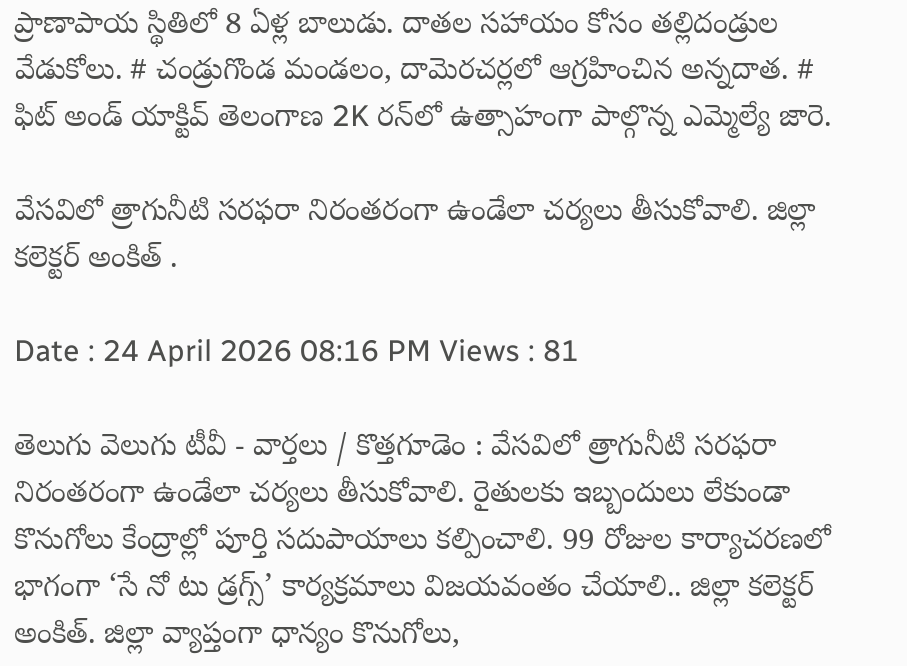ప్రాణాపాయ స్థితిలో 8 ఏళ్ల బాలుడు. దాతల సహాయం కోసం తల్లిదండ్రుల వేడుకోలు. # చండ్రుగొండ మండలం, దామెరచర్లలో ఆగ్రహించిన అన్నదాత. # ఫిట్ అండ్ యాక్టివ్ తెలంగాణ 2K రన్‌లో ఉత్సాహంగా పాల్గొన్న ఎమ్మెల్యే జారె.

వేసవిలో త్రాగునీటి సరఫరా నిరంతరంగా ఉండేలా చర్యలు తీసుకోవాలి. జిల్లా కలెక్టర్ అంకిత్ .

Date : 24 April 2026 08:16 PM Views : 81

తెలుగు వెలుగు టీవీ - వార్తలు / కొత్తగూడెం : వేసవిలో త్రాగునీటి సరఫరా నిరంతరంగా ఉండేలా చర్యలు తీసుకోవాలి. రైతులకు ఇబ్బందులు లేకుండా కొనుగోలు కేంద్రాల్లో పూర్తి సదుపాయాలు కల్పించాలి. 99 రోజుల కార్యాచరణలో భాగంగా ‘సే నో టు డ్రగ్స్’ కార్యక్రమాలు విజయవంతం చేయాలి.. జిల్లా కలెక్టర్ అంకిత్. జిల్లా వ్యాప్తంగా ధాన్యం కొనుగోలు,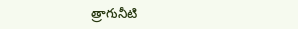త్రాగునీటి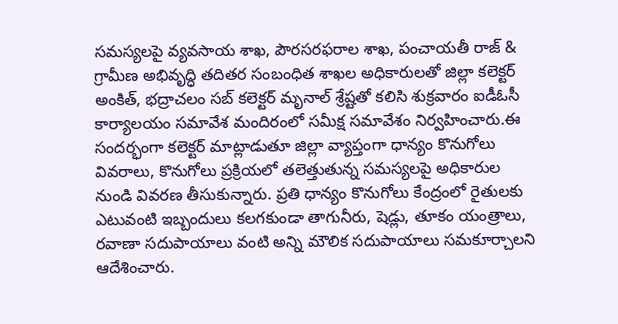సమస్యలపై వ్యవసాయ శాఖ, పౌరసరఫరాల శాఖ, పంచాయతీ రాజ్ & గ్రామీణ అభివృద్ధి తదితర సంబంధిత శాఖల అధికారులతో జిల్లా కలెక్టర్ అంకిత్, భద్రాచలం సబ్ కలెక్టర్ మృనాల్ శ్రేష్టతో కలిసి శుక్రవారం ఐడీఓసీ కార్యాలయం సమావేశ మందిరంలో సమీక్ష సమావేశం నిర్వహించారు.ఈ సందర్భంగా కలెక్టర్ మాట్లాడుతూ జిల్లా వ్యాప్తంగా ధాన్యం కొనుగోలు వివరాలు, కొనుగోలు ప్రక్రియలో తలెత్తుతున్న సమస్యలపై అధికారుల నుండి వివరణ తీసుకున్నారు. ప్రతి ధాన్యం కొనుగోలు కేంద్రంలో రైతులకు ఎటువంటి ఇబ్బందులు కలగకుండా తాగునీరు, షెడ్లు, తూకం యంత్రాలు, రవాణా సదుపాయాలు వంటి అన్ని మౌలిక సదుపాయాలు సమకూర్చాలని ఆదేశించారు.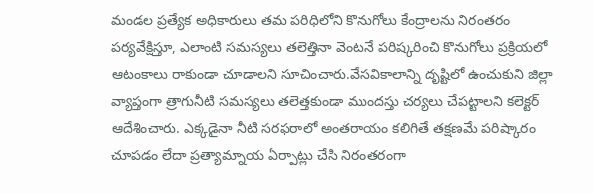మండల ప్రత్యేక అధికారులు తమ పరిధిలోని కొనుగోలు కేంద్రాలను నిరంతరం పర్యవేక్షిస్తూ, ఎలాంటి సమస్యలు తలెత్తినా వెంటనే పరిష్కరించి కొనుగోలు ప్రక్రియలో ఆటంకాలు రాకుండా చూడాలని సూచించారు.వేసవికాలాన్ని దృష్టిలో ఉంచుకుని జిల్లా వ్యాప్తంగా త్రాగునీటి సమస్యలు తలెత్తకుండా ముందస్తు చర్యలు చేపట్టాలని కలెక్టర్ ఆదేశించారు. ఎక్కడైనా నీటి సరఫరాలో అంతరాయం కలిగితే తక్షణమే పరిష్కారం చూపడం లేదా ప్రత్యామ్నాయ ఏర్పాట్లు చేసి నిరంతరంగా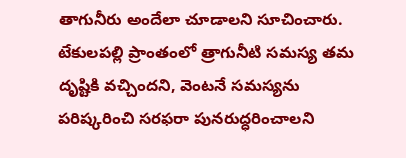తాగునీరు అందేలా చూడాలని సూచించారు. టేకులపల్లి ప్రాంతంలో త్రాగునీటి సమస్య తమ దృష్టికి వచ్చిందని, వెంటనే సమస్యను పరిష్కరించి సరఫరా పునరుద్ధరించాలని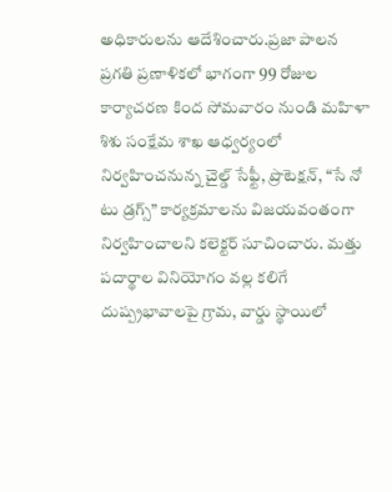అధికారులను ఆదేశించారు.ప్రజా పాలన ప్రగతి ప్రణాళికలో భాగంగా 99 రోజుల కార్యాచరణ కింద సోమవారం నుండి మహిళా శిశు సంక్షేమ శాఖ ఆధ్వర్యంలో నిర్వహించనున్న చైల్డ్ సేఫ్టీ, ప్రొటెక్షన్, “సే నో టు డ్రగ్స్” కార్యక్రమాలను విజయవంతంగా నిర్వహించాలని కలెక్టర్ సూచించారు. మత్తు పదార్థాల వినియోగం వల్ల కలిగే దుష్ప్రభావాలపై గ్రామ, వార్డు స్థాయిలో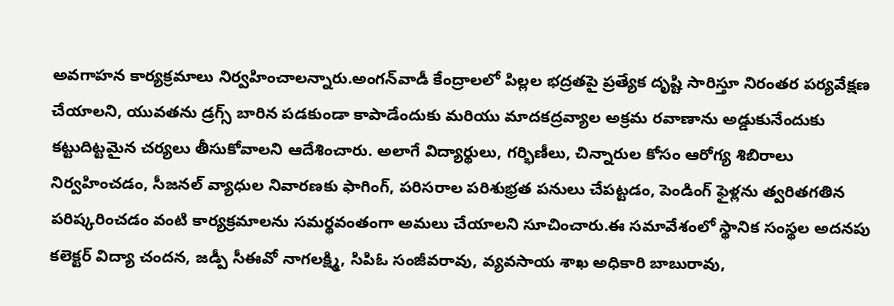అవగాహన కార్యక్రమాలు నిర్వహించాలన్నారు.అంగన్‌వాడీ కేంద్రాలలో పిల్లల భద్రతపై ప్రత్యేక దృష్టి సారిస్తూ నిరంతర పర్యవేక్షణ చేయాలని, యువతను డ్రగ్స్ బారిన పడకుండా కాపాడేందుకు మరియు మాదకద్రవ్యాల అక్రమ రవాణాను అడ్డుకునేందుకు కట్టుదిట్టమైన చర్యలు తీసుకోవాలని ఆదేశించారు. అలాగే విద్యార్థులు, గర్భిణీలు, చిన్నారుల కోసం ఆరోగ్య శిబిరాలు నిర్వహించడం, సీజనల్ వ్యాధుల నివారణకు ఫాగింగ్, పరిసరాల పరిశుభ్రత పనులు చేపట్టడం, పెండింగ్ ఫైళ్లను త్వరితగతిన పరిష్కరించడం వంటి కార్యక్రమాలను సమర్థవంతంగా అమలు చేయాలని సూచించారు.ఈ సమావేశంలో స్థానిక సంస్థల అదనపు కలెక్టర్ విద్యా చందన, జడ్పీ సీఈవో నాగలక్ష్మి, సిపిఓ సంజీవరావు, వ్యవసాయ శాఖ అధికారి బాబురావు,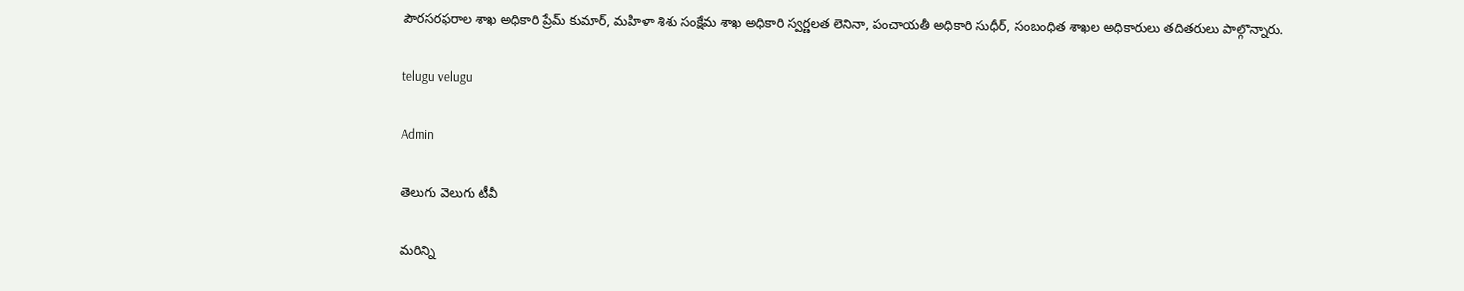పౌరసరఫరాల శాఖ అధికారి ప్రేమ్ కుమార్, మహిళా శిశు సంక్షేమ శాఖ అధికారి స్వర్ణలత లెనినా, పంచాయతీ అధికారి సుధీర్, సంబంధిత శాఖల అధికారులు తదితరులు పాల్గొన్నారు.

telugu velugu

Admin

తెలుగు వెలుగు టీవీ

మరిన్ని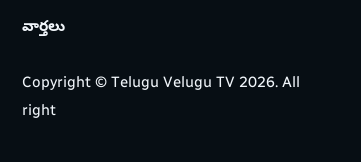వార్తలు

Copyright © Telugu Velugu TV 2026. All right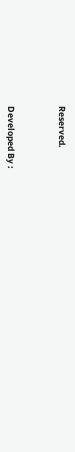Reserved.



Developed By :